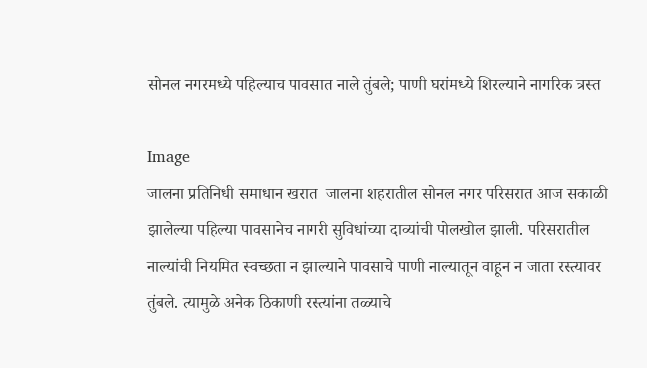सोनल नगरमध्ये पहिल्याच पावसात नाले तुंबले; पाणी घरांमध्ये शिरल्याने नागरिक त्रस्त

Image
जालना प्रतिनिधी समाधान खरात  जालना शहरातील सोनल नगर परिसरात आज सकाळी झालेल्या पहिल्या पावसानेच नागरी सुविधांच्या दाव्यांची पोलखोल झाली. परिसरातील नाल्यांची नियमित स्वच्छता न झाल्याने पावसाचे पाणी नाल्यातून वाहून न जाता रस्त्यावर तुंबले. त्यामुळे अनेक ठिकाणी रस्त्यांना तळ्याचे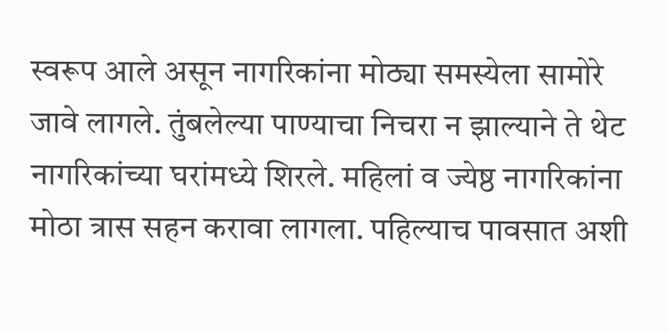स्वरूप आले असून नागरिकांना मोठ्या समस्येला सामोरे जावे लागले. तुंबलेल्या पाण्याचा निचरा न झाल्याने ते थेट नागरिकांच्या घरांमध्ये शिरले. महिलां व ज्येष्ठ नागरिकांना मोठा त्रास सहन करावा लागला. पहिल्याच पावसात अशी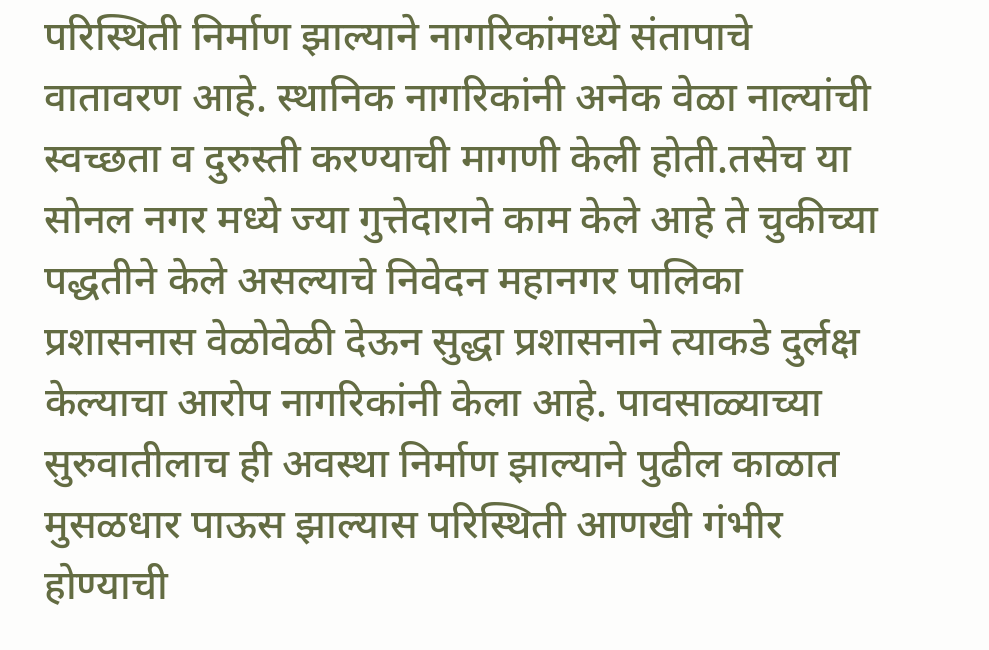परिस्थिती निर्माण झाल्याने नागरिकांमध्ये संतापाचे वातावरण आहे. स्थानिक नागरिकांनी अनेक वेळा नाल्यांची स्वच्छता व दुरुस्ती करण्याची मागणी केली होती.तसेच या सोनल नगर मध्ये ज्या गुत्तेदाराने काम केले आहे ते चुकीच्या पद्धतीने केले असल्याचे निवेदन महानगर पालिका प्रशासनास वेळोवेळी देऊन सुद्धा प्रशासनाने त्याकडे दुर्लक्ष केल्याचा आरोप नागरिकांनी केला आहे. पावसाळ्याच्या सुरुवातीलाच ही अवस्था निर्माण झाल्याने पुढील काळात मुसळधार पाऊस झाल्यास परिस्थिती आणखी गंभीर होण्याची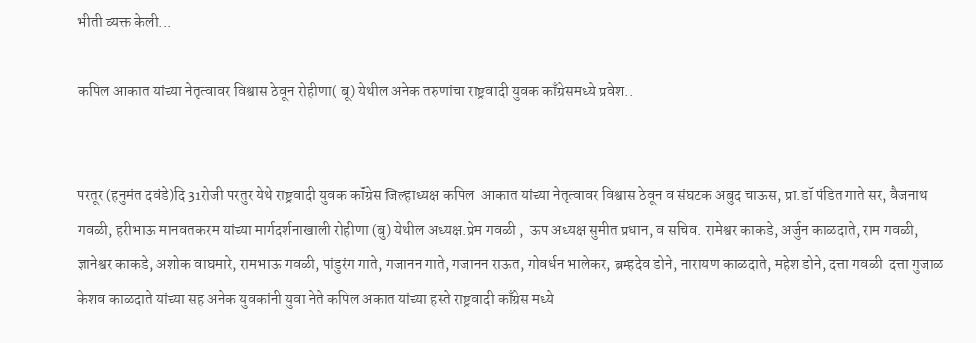भीती व्यक्त केली...

कपिल आकात यांच्या नेतृत्वावर विश्वास ठेवून रोहीणा( बू) येथील अनेक तरुणांचा राष्ट्रवादी युवक काँग्रेसमध्ये प्रवेश..


परतूर (हनुमंत दवंडे)दि 31रोजी परतुर येथे राष्ट्रवादी युवक कॉंग्रेस जिल्हाध्यक्ष कपिल  आकात यांच्या नेतृत्वावर विश्वास ठेवून व संघटक अबुद चाऊस, प्रा.डॉ पंडित गाते सर, वैजनाथ गवळी, हरीभाऊ मानवतकरम यांच्या मार्गदर्शनाखाली रोहीणा (बु) येथील अध्यक्ष.प्रेम गवळी ,  ऊप अध्यक्ष सुमीत प्रधान, व सचिव. रामेश्वर काकडे, अर्जुन काळदाते, राम गवळी, ज्ञानेश्वर काकडे, अशोक वाघमारे, रामभाऊ गवळी, पांडुरंग गाते, गजानन गाते, गजानन राऊत, गोवर्धन भालेकर, ब्रम्हदेव डोने, नारायण काळदाते, महेश डोने, दत्ता गवळी  दत्ता गुजाळ केशव काळदाते यांच्या सह अनेक युवकांनी युवा नेते कपिल अकात यांच्या हस्ते राष्ट्रवादी काँग्रेस मध्ये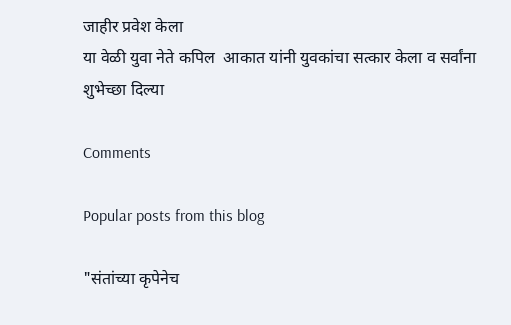जाहीर प्रवेश केला
या वेळी युवा नेते कपिल  आकात यांनी युवकांचा सत्कार केला व सर्वांना शुभेच्छा दिल्या

Comments

Popular posts from this blog

"संतांच्या कृपेनेच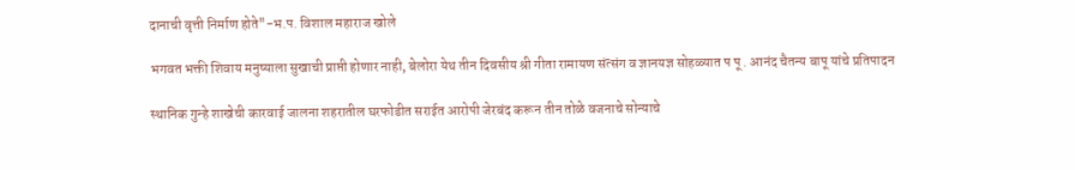दानाची वृत्ती निर्माण होते"-भ.प. विशाल महाराज खोले

भगवत भक्ती शिवाय मनुष्याला सुखाची प्राप्ती होणार नाही, बेलोरा येथ तीन दिवसीय श्री गीता रामायण संत्संग व ज्ञानयज्ञ सोहळ्यात प पू . आनंद चैतन्य बापू यांचे प्रतिपादन

स्थानिक गुन्हे शाखेची कारवाई जालना शहरातील घरफोडीत सराईत आरोपी जेरबंद करून तीन तोळे वजनाचे सोन्याचे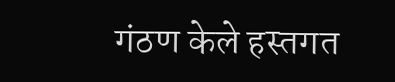गंठण केले हस्तगत